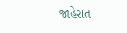જાહેરાત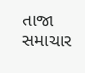તાજા સમાચાર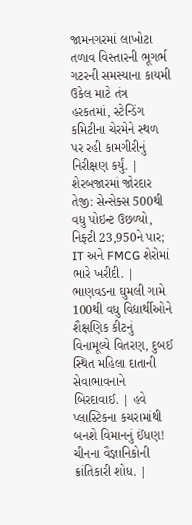જામનગરમાં લાખોટા તળાવ વિસ્તારની ભૂગર્ભ ગટરની સમસ્યાના કાયમી ઉકેલ માટે તંત્ર હરકતમાં, સ્ટેન્ડિંગ કમિટીના ચેરમેને સ્થળ પર રહી કામગીરીનું નિરીક્ષણ કર્યું. | શેરબજારમાં જોરદાર તેજી: સેન્સેક્સ 500થી વધુ પોઇન્ટ ઉછળ્યો, નિફ્ટી 23,950ને પાર; IT અને FMCG શેરોમાં ભારે ખરીદી. | ભાણવડના ઘુમલી ગામે 100થી વધુ વિદ્યાર્થીઓને શૈક્ષણિક કીટનું વિનામૂલ્યે વિતરણ, દુબઈ સ્થિત મહિલા દાતાની સેવાભાવનાને બિરદાવાઈ. | હવે પ્લાસ્ટિકના કચરામાંથી બનશે વિમાનનું ઈંધણ! ચીનના વૈજ્ઞાનિકોની ક્રાંતિકારી શોધ. |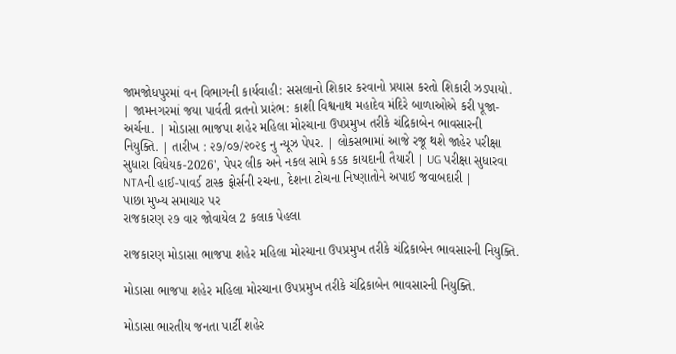જામજોધપુરમાં વન વિભાગની કાર્યવાહી: સસલાનો શિકાર કરવાનો પ્રયાસ કરતો શિકારી ઝડપાયો. | જામનગરમાં જયા પાર્વતી વ્રતનો પ્રારંભ: કાશી વિશ્વનાથ મહાદેવ મંદિરે બાળાઓએ કરી પૂજા-અર્ચના. | મોડાસા ભાજપા શહેર મહિલા મોરચાના ઉપપ્રમુખ તરીકે ચંદ્રિકાબેન ભાવસારની નિયુક્તિ. | તારીખ : ૨૭/૦૭/૨૦૨૬ નુ ન્યૂઝ પેપર. | લોકસભામાં આજે રજૂ થશે જાહેર પરીક્ષા સુધારા વિધેયક-2026', પેપર લીક અને નકલ સામે કડક કાયદાની તૈયારી | UG પરીક્ષા સુધારવા NTAની હાઈ-પાવર્ડ ટાસ્ક ફોર્સની રચના, દેશના ટોચના નિષ્ણાતોને અપાઈ જવાબદારી |
પાછા મુખ્ય સમાચાર પર
રાજકારણ ૨૭ વાર જોવાયેલ 2 કલાક પેહલા

રાજકારણ મોડાસા ભાજપા શહેર મહિલા મોરચાના ઉપપ્રમુખ તરીકે ચંદ્રિકાબેન ભાવસારની નિયુક્તિ.

મોડાસા ભાજપા શહેર મહિલા મોરચાના ઉપપ્રમુખ તરીકે ચંદ્રિકાબેન ભાવસારની નિયુક્તિ.

મોડાસા ભારતીય જનતા પાર્ટી શહેર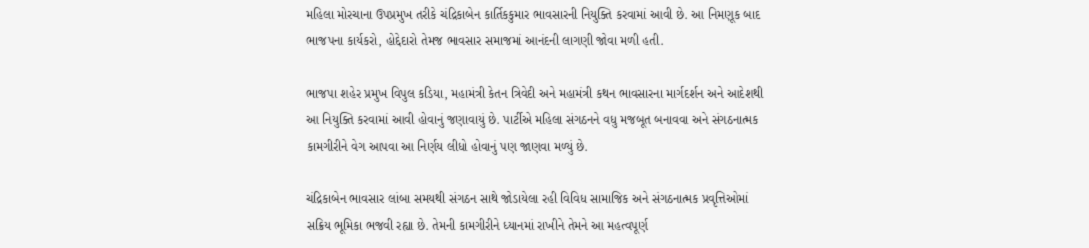મહિલા મોરચાના ઉપપ્રમુખ તરીકે ચંદ્રિકાબેન કાર્તિકકુમાર ભાવસારની નિયુક્તિ કરવામાં આવી છે. આ નિમણૂક બાદ ભાજપના કાર્યકરો, હોદ્દેદારો તેમજ ભાવસાર સમાજમાં આનંદની લાગણી જોવા મળી હતી.

ભાજપા શહેર પ્રમુખ વિપુલ કડિયા, મહામંત્રી કેતન ત્રિવેદી અને મહામંત્રી કથન ભાવસારના માર્ગદર્શન અને આદેશથી આ નિયુક્તિ કરવામાં આવી હોવાનું જણાવાયું છે. પાર્ટીએ મહિલા સંગઠનને વધુ મજબૂત બનાવવા અને સંગઠનાત્મક કામગીરીને વેગ આપવા આ નિર્ણય લીધો હોવાનું પણ જાણવા મળ્યું છે.

ચંદ્રિકાબેન ભાવસાર લાંબા સમયથી સંગઠન સાથે જોડાયેલા રહી વિવિધ સામાજિક અને સંગઠનાત્મક પ્રવૃત્તિઓમાં સક્રિય ભૂમિકા ભજવી રહ્યા છે. તેમની કામગીરીને ધ્યાનમાં રાખીને તેમને આ મહત્વપૂર્ણ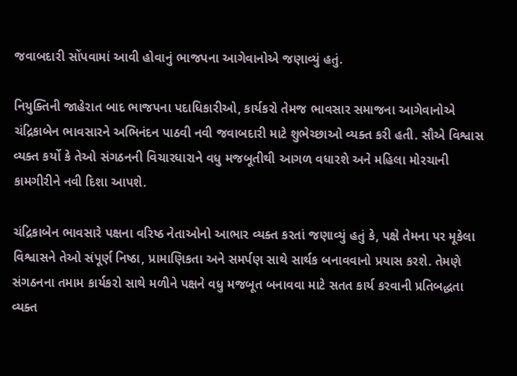જવાબદારી સોંપવામાં આવી હોવાનું ભાજપના આગેવાનોએ જણાવ્યું હતું.

નિયુક્તિની જાહેરાત બાદ ભાજપના પદાધિકારીઓ, કાર્યકરો તેમજ ભાવસાર સમાજના આગેવાનોએ ચંદ્રિકાબેન ભાવસારને અભિનંદન પાઠવી નવી જવાબદારી માટે શુભેચ્છાઓ વ્યક્ત કરી હતી. સૌએ વિશ્વાસ વ્યક્ત કર્યો કે તેઓ સંગઠનની વિચારધારાને વધુ મજબૂતીથી આગળ વધારશે અને મહિલા મોરચાની કામગીરીને નવી દિશા આપશે.

ચંદ્રિકાબેન ભાવસારે પક્ષના વરિષ્ઠ નેતાઓનો આભાર વ્યક્ત કરતાં જણાવ્યું હતું કે, પક્ષે તેમના પર મૂકેલા વિશ્વાસને તેઓ સંપૂર્ણ નિષ્ઠા, પ્રામાણિકતા અને સમર્પણ સાથે સાર્થક બનાવવાનો પ્રયાસ કરશે. તેમણે સંગઠનના તમામ કાર્યકરો સાથે મળીને પક્ષને વધુ મજબૂત બનાવવા માટે સતત કાર્ય કરવાની પ્રતિબદ્ધતા વ્યક્ત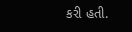કરી હતી.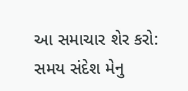આ સમાચાર શેર કરો:
સમય સંદેશ મેનુ